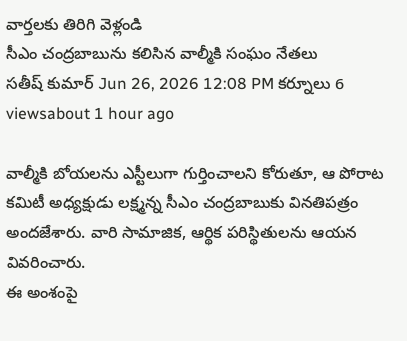వార్తలకు తిరిగి వెళ్లండి
సీఎం చంద్రబాబును కలిసిన వాల్మీకి సంఘం నేతలు
సతీష్ కుమార్ Jun 26, 2026 12:08 PM కర్నూలు 6 viewsabout 1 hour ago

వాల్మీకి బోయలను ఎస్టీలుగా గుర్తించాలని కోరుతూ, ఆ పోరాట కమిటీ అధ్యక్షుడు లక్ష్మన్న సీఎం చంద్రబాబుకు వినతిపత్రం అందజేశారు. వారి సామాజిక, ఆర్థిక పరిస్థితులను ఆయన వివరించారు.
ఈ అంశంపై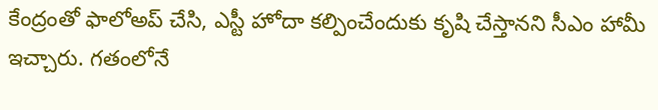కేంద్రంతో ఫాలోఅప్ చేసి, ఎస్టీ హోదా కల్పించేందుకు కృషి చేస్తానని సీఎం హామీ ఇచ్చారు. గతంలోనే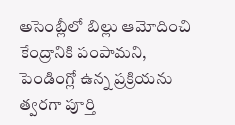అసెంబ్లీలో బిల్లు ఆమోదించి కేంద్రానికి పంపామని, పెండింగ్లో ఉన్న ప్రక్రియను త్వరగా పూర్తి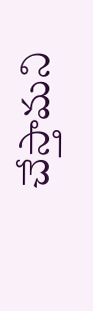చేస్తామని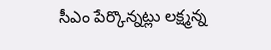సీఎం పేర్కొన్నట్లు లక్ష్మన్న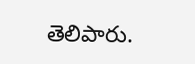తెలిపారు.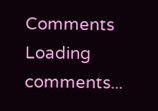Comments
Loading comments...